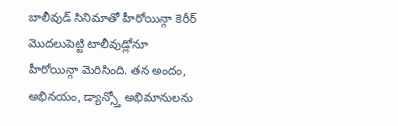బాలీవుడ్ సినిమాతో హీరోయిన్గా కెరీర్ మొదలుపెట్టి టాలీవుడ్లోనూ హీరోయిన్గా మెరిసింది. తన అందం, అభినయం, డ్యాన్స్తో అభిమానులను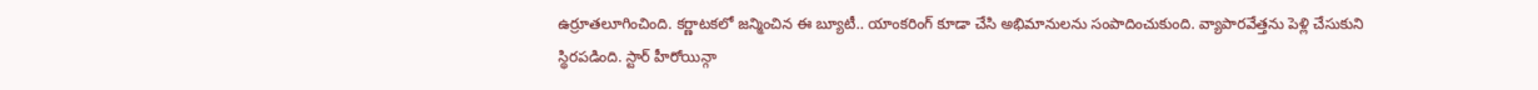ఉర్రూతలూగించింది. కర్ణాటకలో జన్మించిన ఈ బ్యూటీ.. యాంకరింగ్ కూడా చేసి అభిమానులను సంపాదించుకుంది. వ్యాపారవేత్తను పెళ్లి చేసుకుని స్థిరపడింది. స్టార్ హీరోయిన్గా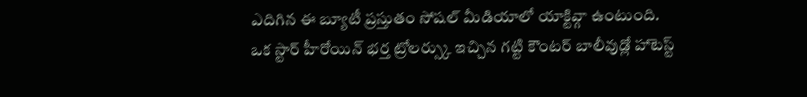ఎదిగిన ఈ బ్యూటీ ప్రస్తుతం సోషల్ మీడియాలో యాక్టివ్గా ఉంటుంది.
ఒక స్టార్ హీరోయిన్ భర్త ట్రోలర్స్కు ఇచ్చిన గట్టి కౌంటర్ బాలీవుడ్లో హాటెస్ట్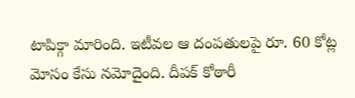టాపిక్గా మారింది. ఇటీవల ఆ దంపతులపై రూ. 60 కోట్ల మోసం కేసు నమోదైంది. దీపక్ కోఠారీ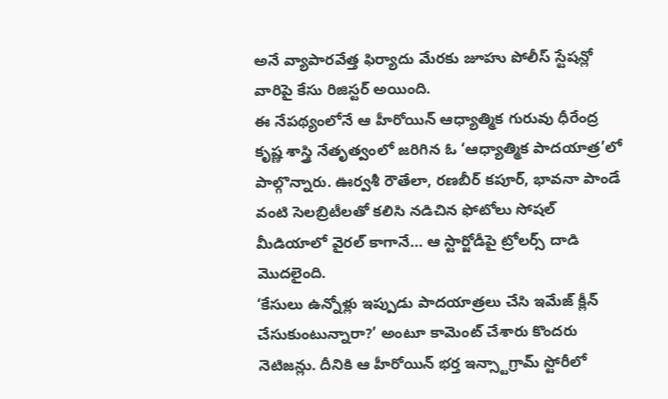అనే వ్యాపారవేత్త ఫిర్యాదు మేరకు జూహు పోలీస్ స్టేషన్లో వారిపై కేసు రిజిస్టర్ అయింది.
ఈ నేపథ్యంలోనే ఆ హీరోయిన్ ఆధ్యాత్మిక గురువు ధీరేంద్ర కృష్ణ శాస్త్రి నేతృత్వంలో జరిగిన ఓ ‘ఆధ్యాత్మిక పాదయాత్ర’లో పాల్గొన్నారు. ఊర్వశీ రౌతేలా, రణబీర్ కపూర్, భావనా పాండే వంటి సెలబ్రిటీలతో కలిసి నడిచిన ఫోటోలు సోషల్ మీడియాలో వైరల్ కాగానే… ఆ స్టార్జోడీపై ట్రోలర్స్ దాడి మొదలైంది.
‘కేసులు ఉన్నోళ్లు ఇప్పుడు పాదయాత్రలు చేసి ఇమేజ్ క్లీన్ చేసుకుంటున్నారా?’ అంటూ కామెంట్ చేశారు కొందరు నెటిజన్లు. దీనికి ఆ హీరోయిన్ భర్త ఇన్స్టాగ్రామ్ స్టోరీలో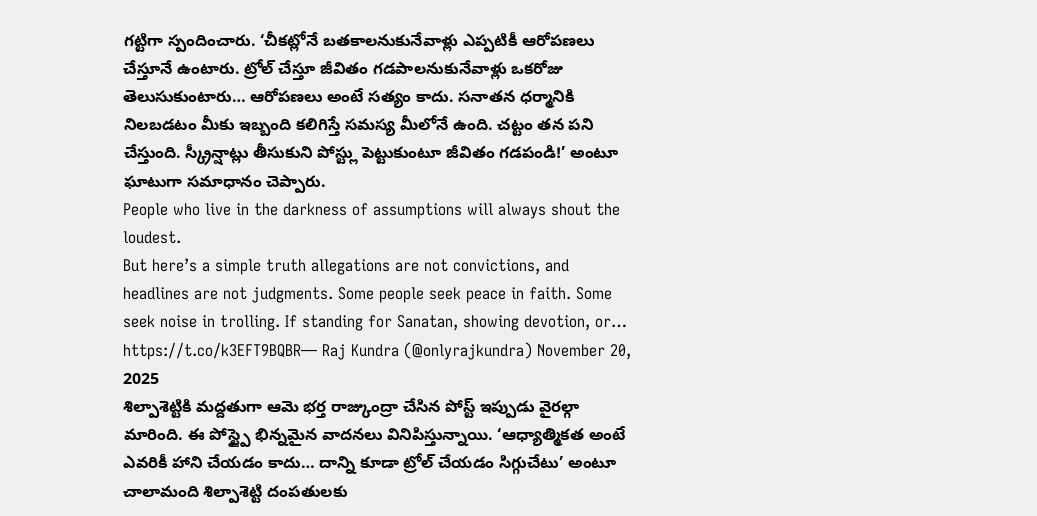గట్టిగా స్పందించారు. ‘చీకట్లోనే బతకాలనుకునేవాళ్లు ఎప్పటికీ ఆరోపణలు చేస్తూనే ఉంటారు. ట్రోల్ చేస్తూ జీవితం గడపాలనుకునేవాళ్లు ఒకరోజు తెలుసుకుంటారు… ఆరోపణలు అంటే సత్యం కాదు. సనాతన ధర్మానికి నిలబడటం మీకు ఇబ్బంది కలిగిస్తే సమస్య మీలోనే ఉంది. చట్టం తన పని చేస్తుంది. స్క్రీన్షాట్లు తీసుకుని పోస్ట్లు పెట్టుకుంటూ జీవితం గడపండి!’ అంటూ ఘాటుగా సమాధానం చెప్పారు.
People who live in the darkness of assumptions will always shout the loudest.
But here’s a simple truth allegations are not convictions, and headlines are not judgments. Some people seek peace in faith. Some seek noise in trolling. If standing for Sanatan, showing devotion, or… https://t.co/k3EFT9BQBR— Raj Kundra (@onlyrajkundra) November 20, 2025
శిల్పాశెట్టికి మద్దతుగా ఆమె భర్త రాజ్కుంద్రా చేసిన పోస్ట్ ఇప్పుడు వైరల్గా మారింది. ఈ పోస్ట్పై భిన్నమైన వాదనలు వినిపిస్తున్నాయి. ‘ఆధ్యాత్మికత అంటే ఎవరికీ హాని చేయడం కాదు… దాన్ని కూడా ట్రోల్ చేయడం సిగ్గుచేటు’ అంటూ చాలామంది శిల్పాశెట్టి దంపతులకు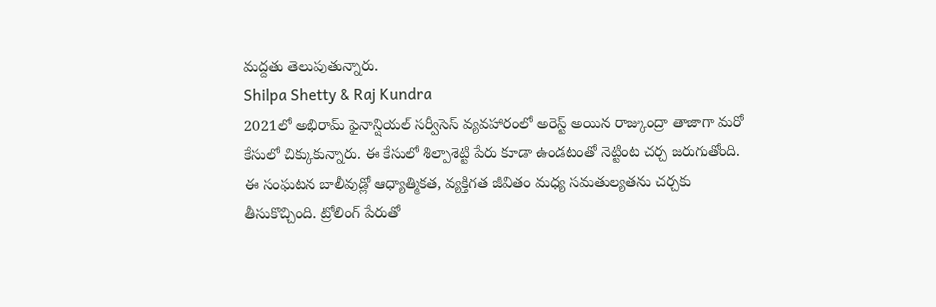మద్దతు తెలుపుతున్నారు.
Shilpa Shetty & Raj Kundra
2021లో అభిరామ్ ఫైనాన్షియల్ సర్వీసెస్ వ్యవహారంలో అరెస్ట్ అయిన రాజ్కుంద్రా తాజాగా మరో కేసులో చిక్కుకున్నారు. ఈ కేసులో శిల్పాశెట్టి పేరు కూడా ఉండటంతో నెట్టింట చర్చ జరుగుతోంది. ఈ సంఘటన బాలీవుడ్లో ఆధ్యాత్మికత, వ్యక్తిగత జీవితం మధ్య సమతుల్యతను చర్చకు తీసుకొచ్చింది. ట్రోలింగ్ పేరుతో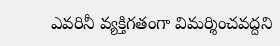ఎవరినీ వ్యక్తిగతంగా విమర్శించవద్దని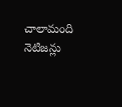చాలామంది నెటిజన్లు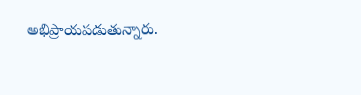అభిప్రాయపడుతున్నారు.